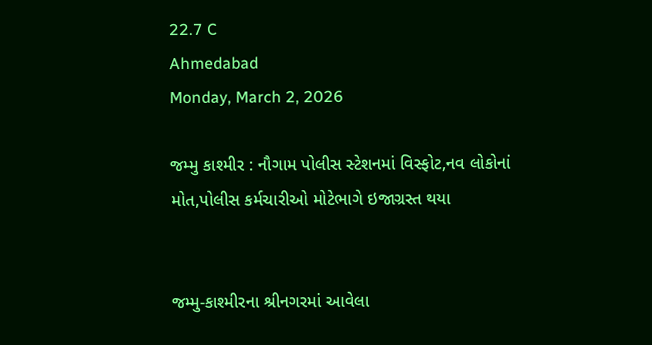22.7 C
Ahmedabad
Monday, March 2, 2026

જમ્મુ કાશ્મીર : નૌગામ પોલીસ સ્ટેશનમાં વિસ્ફોટ,નવ લોકોનાં મોત,પોલીસ કર્મચારીઓ મોટેભાગે ઇજાગ્રસ્ત થયા


જમ્મુ-કાશ્મીરના શ્રીનગરમાં આવેલા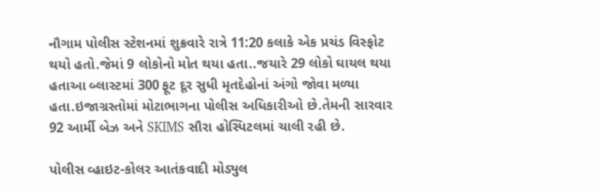નૌગામ પોલીસ સ્ટેશનમાં શુક્રવારે રાત્રે 11:20 કલાકે એક પ્રચંડ વિસ્ફોટ થયો હતો.જેમાં 9 લોકોનો મોત થયા હતા..જયારે 29 લોકો ઘાયલ થયા હતાઆ બ્લાસ્ટમાં 300 ફૂટ દૂર સુધી મૃતદેહોનાં અંગો જોવા મળ્યા હતા.ઇજાગ્રસ્તોમાં મોટાભાગના પોલીસ અધિકારીઓ છે.તેમની સારવાર 92 આર્મી બેઝ અને SKIMS સૌરા હોસ્પિટલમાં ચાલી રહી છે.

પોલીસ વ્હાઇટ-કોલર આતંકવાદી મોડ્યુલ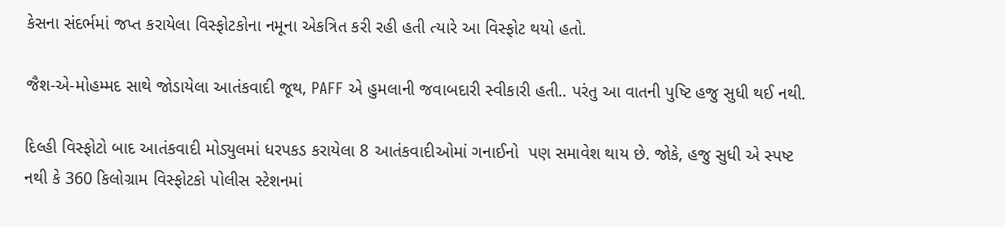કેસના સંદર્ભમાં જપ્ત કરાયેલા વિસ્ફોટકોના નમૂના એકત્રિત કરી રહી હતી ત્યારે આ વિસ્ફોટ થયો હતો.

જૈશ-એ-મોહમ્મદ સાથે જોડાયેલા આતંકવાદી જૂથ, PAFF એ હુમલાની જવાબદારી સ્વીકારી હતી.. પરંતુ આ વાતની પુષ્ટિ હજુ સુધી થઈ નથી.

દિલ્હી વિસ્ફોટો બાદ આતંકવાદી મોડ્યુલમાં ધરપકડ કરાયેલા 8 આતંકવાદીઓમાં ગનાઈનો  પણ સમાવેશ થાય છે. જોકે, હજુ સુધી એ સ્પષ્ટ નથી કે 360 કિલોગ્રામ વિસ્ફોટકો પોલીસ સ્ટેશનમાં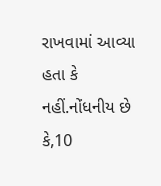રાખવામાં આવ્યા હતા કે નહીં.નોંધનીય છે કે,10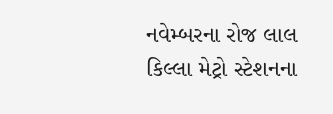નવેમ્બરના રોજ લાલ કિલ્લા મેટ્રો સ્ટેશનના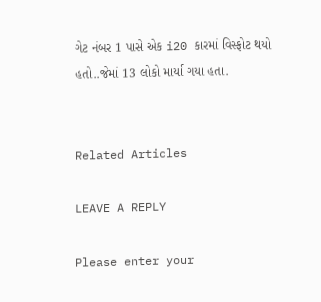ગેટ નંબર 1 પાસે એક i20 કારમાં વિસ્ફોટ થયો હતો..જેમાં 13 લોકો માર્યા ગયા હતા.


Related Articles

LEAVE A REPLY

Please enter your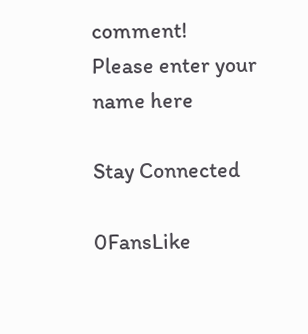comment!
Please enter your name here

Stay Connected

0FansLike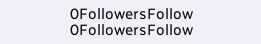0FollowersFollow
0FollowersFollow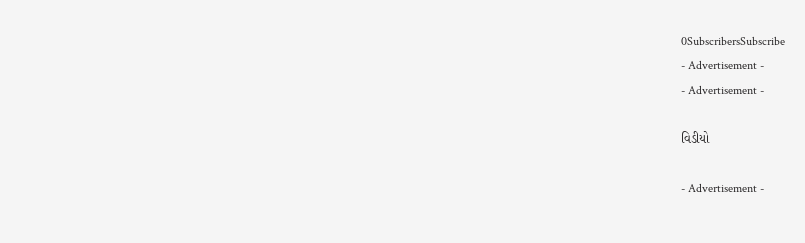0SubscribersSubscribe
- Advertisement -
- Advertisement -

વિડીયો

- Advertisement -